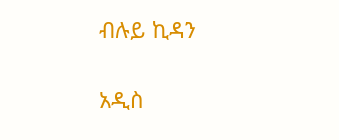ብሉይ ኪዳን

አዲስ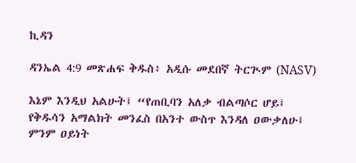ኪዳን

ዳንኤል 4:9 መጽሐፍ ቅዱስ፥ አዲሱ መደበኛ ትርጒም (NASV)

እኔም እንዲህ አልሁት፤ “የጠቢባን አለቃ ብልጣሶር ሆይ፤ የቅዱሳን አማልክት መንፈስ በአንተ ውስጥ እንዳለ ዐውቃለሁ፤ ምንም ዐይነት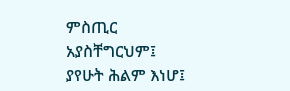ምስጢር አያስቸግርህም፤ ያየሁት ሕልም እነሆ፤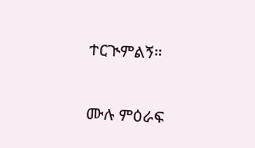ተርጒምልኝ።

ሙሉ ምዕራፍ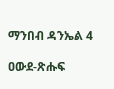ማንበብ ዳንኤል 4

ዐውደ-ጽሑፍ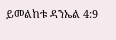ይመልከቱ ዳንኤል 4:9